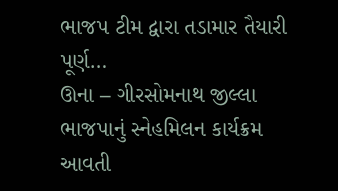ભાજપ ટીમ દ્વારા તડામાર તૈયારી પૂર્ણ…
ઊના – ગીરસોમનાથ જીલ્લા ભાજપાનું સ્નેહમિલન કાર્યક્રમ આવતી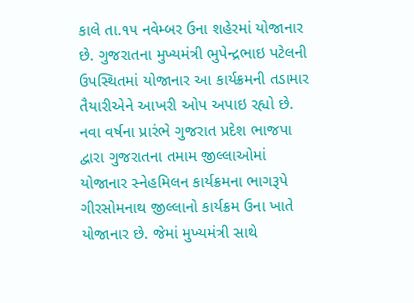કાલે તા.૧૫ નવેમ્બર ઉના શહેરમાં યોજાનાર છે. ગુજરાતના મુખ્યમંત્રી ભુપેન્દ્રભાઇ પટેલની ઉપસ્થિતમાં યોજાનાર આ કાર્યક્રમની તડામાર તૈયારીએને આખરી ઓપ અપાઇ રહ્યો છે. નવા વર્ષના પ્રારંભે ગુજરાત પ્રદેશ ભાજપા દ્વારા ગુજરાતના તમામ જીલ્લાઓમાં યોજાનાર સ્નેહમિલન કાર્યક્રમના ભાગરૂપે ગીરસોમનાથ જીલ્લાનો કાર્યક્રમ ઉના ખાતે યોજાનાર છે. જેમાં મુખ્યમંત્રી સાથે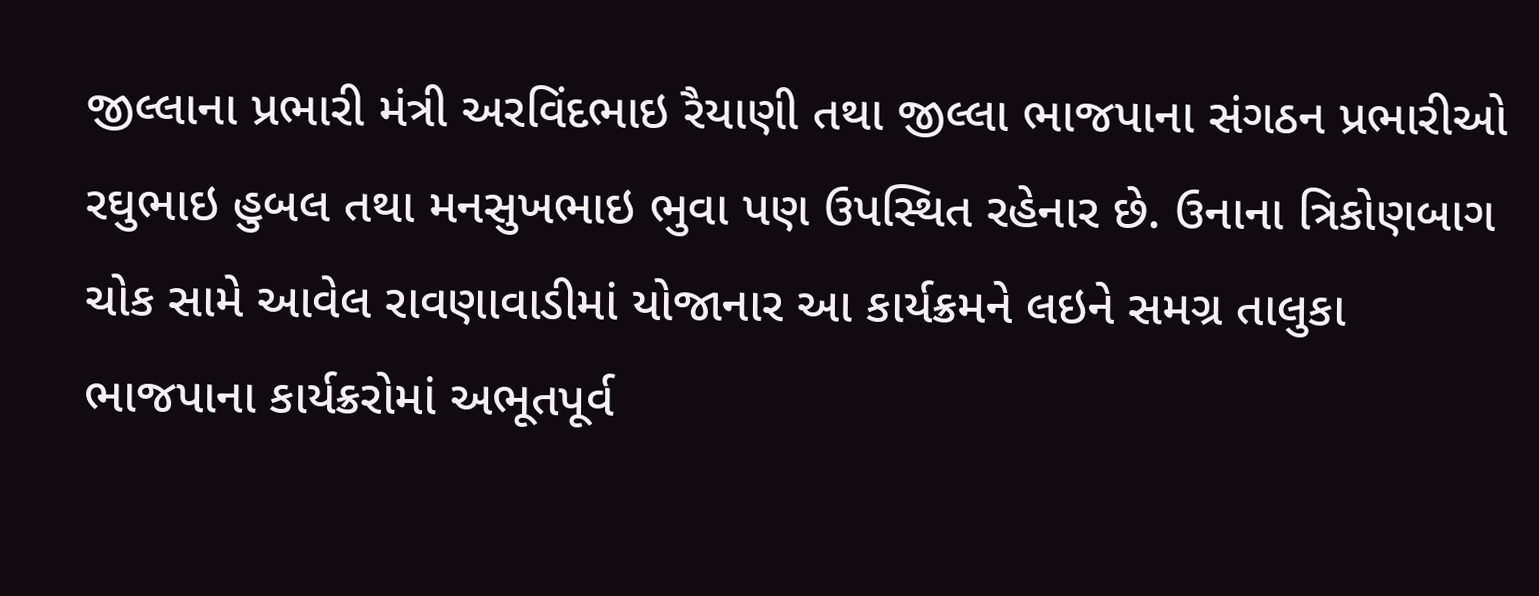જીલ્લાના પ્રભારી મંત્રી અરવિંદભાઇ રૈયાણી તથા જીલ્લા ભાજપાના સંગઠન પ્રભારીઓ રઘુભાઇ હુબલ તથા મનસુખભાઇ ભુવા પણ ઉપસ્થિત રહેનાર છે. ઉનાના ત્રિકોણબાગ ચોક સામે આવેલ રાવણાવાડીમાં યોજાનાર આ કાર્યક્રમને લઇને સમગ્ર તાલુકા ભાજપાના કાર્યક્રરોમાં અભૂતપૂર્વ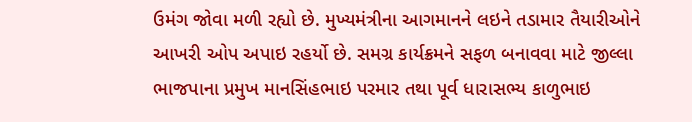ઉમંગ જોવા મળી રહ્યો છે. મુખ્યમંત્રીના આગમાનને લઇને તડામાર તૈયારીઓને આખરી ઓપ અપાઇ રહર્યો છે. સમગ્ર કાર્યક્રમને સફળ બનાવવા માટે જીલ્લા ભાજપાના પ્રમુખ માનસિંહભાઇ પરમાર તથા પૂર્વ ધારાસભ્ય કાળુભાઇ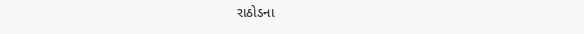રાઠોડના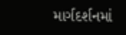માર્ગદર્શનમાં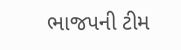ભાજપની ટીમ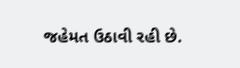જહેમત ઉઠાવી રહી છે.